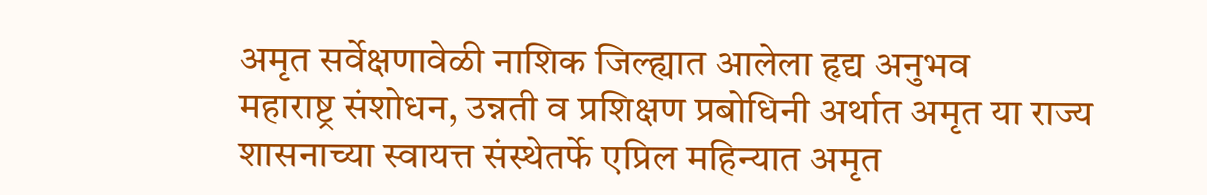अमृत सर्वेक्षणावेळी नाशिक जिल्ह्यात आलेला हृद्य अनुभव
महाराष्ट्र संशोधन, उन्नती व प्रशिक्षण प्रबोधिनी अर्थात अमृत या राज्य शासनाच्या स्वायत्त संस्थेतर्फे एप्रिल महिन्यात अमृत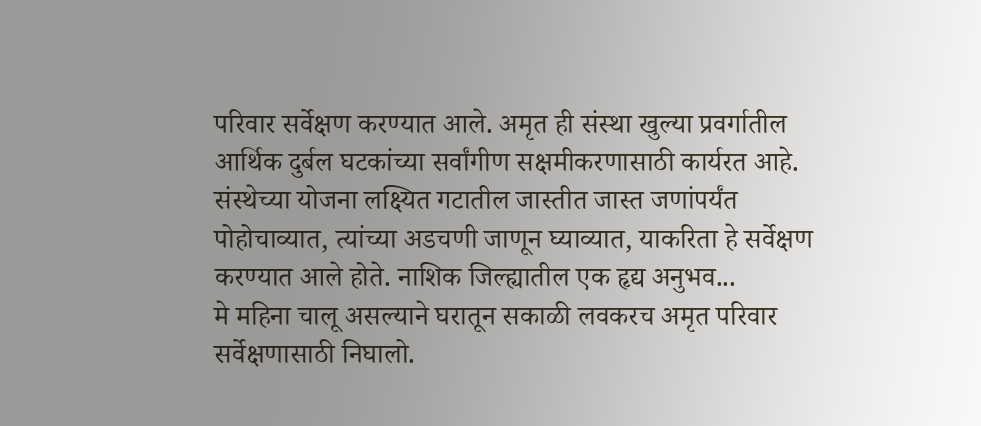परिवार सर्वेक्षण करण्यात आले. अमृत ही संस्था खुल्या प्रवर्गातील आर्थिक दुर्बल घटकांच्या सर्वांगीण सक्षमीकरणासाठी कार्यरत आहे. संस्थेच्या योजना लक्ष्यित गटातील जास्तीत जास्त जणांपर्यंत पोहोचाव्यात, त्यांच्या अडचणी जाणून घ्याव्यात, याकरिता हे सर्वेक्षण करण्यात आले होते. नाशिक जिल्ह्यातील एक हृद्य अनुभव...
मे महिना चालू असल्याने घरातून सकाळी लवकरच अमृत परिवार सर्वेक्षणासाठी निघालो.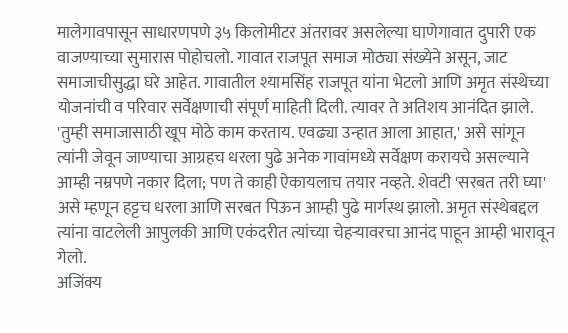मालेगावपासून साधारणपणे ३५ किलोमीटर अंतरावर असलेल्या घाणेगावात दुपारी एक वाजण्याच्या सुमारास पोहोचलो. गावात राजपूत समाज मोठ्या संख्येने असून, जाट समाजाचीसुद्धा घरे आहेत. गावातील श्यामसिंह राजपूत यांना भेटलो आणि अमृत संस्थेच्या योजनांची व परिवार सर्वेक्षणाची संपूर्ण माहिती दिली. त्यावर ते अतिशय आनंदित झाले. 'तुम्ही समाजासाठी खूप मोठे काम करताय. एवढ्या उन्हात आला आहात,' असे सांगून त्यांनी जेवून जाण्याचा आग्रहच धरला पुढे अनेक गावांमध्ये सर्वेक्षण करायचे असल्याने आम्ही नम्रपणे नकार दिला; पण ते काही ऐकायलाच तयार नव्हते. शेवटी 'सरबत तरी घ्या' असे म्हणून हट्टच धरला आणि सरबत पिऊन आम्ही पुढे मार्गस्थ झालो. अमृत संस्थेबद्दल त्यांना वाटलेली आपुलकी आणि एकंदरीत त्यांच्या चेहऱ्यावरचा आनंद पाहून आम्ही भारावून गेलो.
अजिंक्य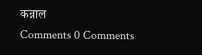कन्नाल
Comments 0 Comments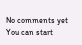No comments yet
You can start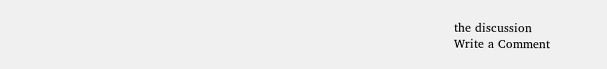the discussion
Write a Comment